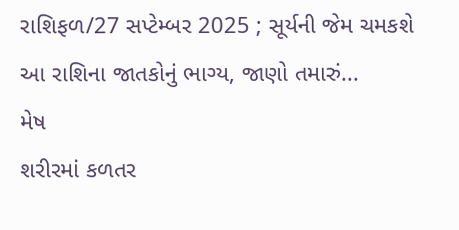રાશિફળ/27 સપ્ટેમ્બર 2025 ; સૂર્યની જેમ ચમકશે આ રાશિના જાતકોનું ભાગ્ય, જાણો તમારું...
મેષ
શરીરમાં કળતર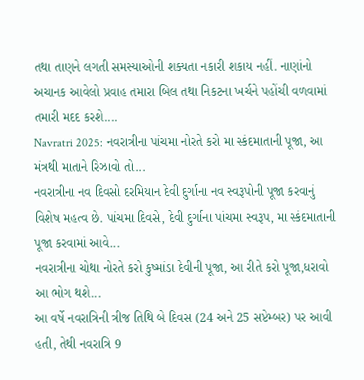તથા તાણને લગતી સમસ્યાઓની શક્યતા નકારી શકાય નહીં. નાણાંનો અચાનક આવેલો પ્રવાહ તમારા બિલ તથા નિકટના ખર્ચને પહોંચી વળવામાં તમારી મદદ કરશે....
Navratri 2025: નવરાત્રીના પાંચમા નોરતે કરો મા સ્કંદમાતાની પૂજા, આ મંત્રથી માતાને રિઝાવો તો...
નવરાત્રીના નવ દિવસો દરમિયાન દેવી દુર્ગાના નવ સ્વરૂપોની પૂજા કરવાનું વિશેષ મહત્વ છે. પાંચમા દિવસે, દેવી દુર્ગાના પાંચમા સ્વરૂપ, મા સ્કંદમાતાની પૂજા કરવામાં આવે...
નવરાત્રીના ચોથા નોરતે કરો કુષ્માંડા દેવીની પૂજા, આ રીતે કરો પૂજા,ધરાવો આ ભોગ થશે...
આ વર્ષે નવરાત્રિની ત્રીજ તિથિ બે દિવસ (24 અને 25 સપ્ટેમ્બર) પર આવી હતી, તેથી નવરાત્રિ 9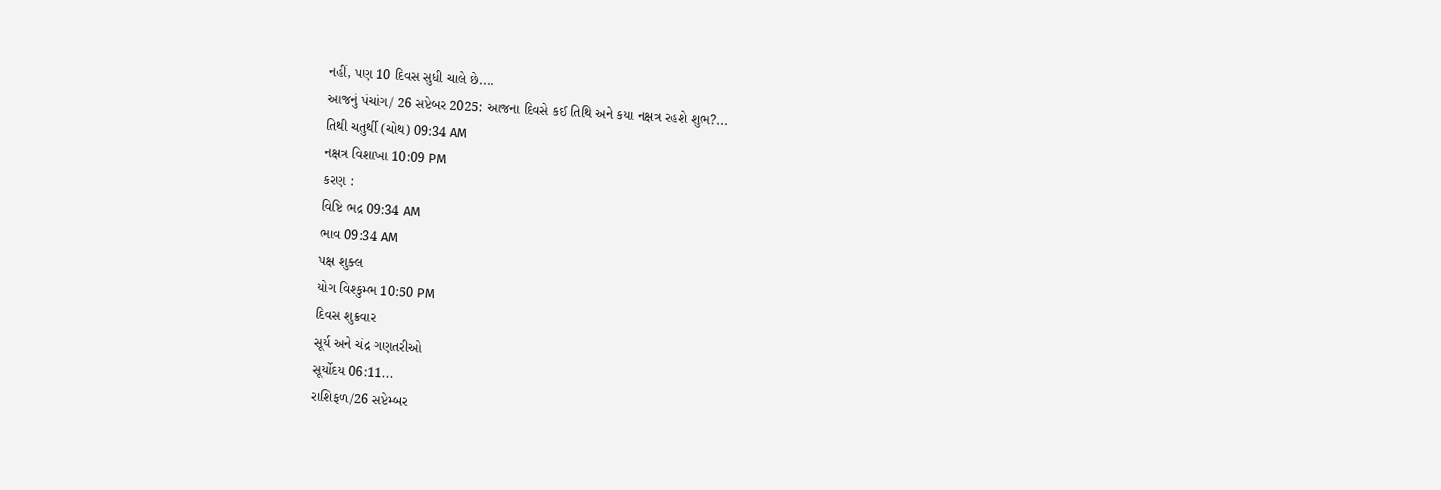નહીં, પણ 10 દિવસ સુધી ચાલે છે....
આજનું પંચાંગ/ 26 સપ્ટેબર 2025: આજના દિવસે કઈ તિથિ અને કયા નક્ષત્ર રહશે શુભ?...
તિથી ચતુર્થી (ચોથ) 09:34 AM
નક્ષત્ર વિશાખા 10:09 PM
કરણ :
વિષ્ટિ ભદ્ર 09:34 AM
ભાવ 09:34 AM
પક્ષ શુક્લ
યોગ વિશ્કુમ્ભ 10:50 PM
દિવસ શુક્રવાર
સૂર્ય અને ચંદ્ર ગણતરીઓ
સૂર્યોદય 06:11...
રાશિફળ/26 સપ્ટેમ્બર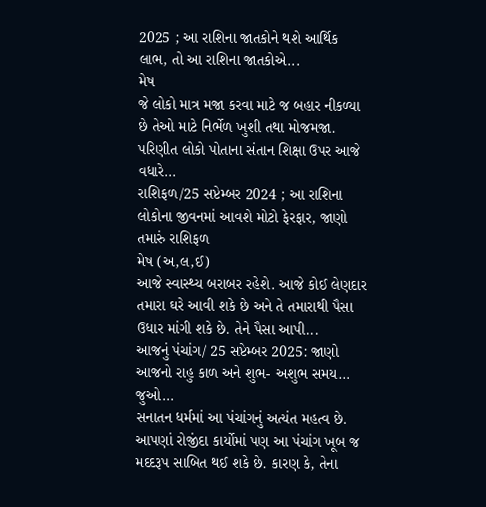2025 ; આ રાશિના જાતકોને થશે આર્થિક લાભ, તો આ રાશિના જાતકોએ...
મેષ
જે લોકો માત્ર મજા કરવા માટે જ બહાર નીકળ્યા છે તેઓ માટે નિર્ભેળ ખુશી તથા મોજમજા. પરિણીત લોકો પોતાના સંતાન શિક્ષા ઉપર આજે વધારે...
રાશિફળ/25 સપ્ટેમ્બર 2024 ; આ રાશિના લોકોના જીવનમાં આવશે મોટો ફેરફાર, જાણો તમારું રાશિફળ
મેષ (અ,લ,ઈ)
આજે સ્વાસ્થ્ય બરાબર રહેશે. આજે કોઈ લેણદાર તમારા ઘરે આવી શકે છે અને તે તમારાથી પૈસા ઉધાર માંગી શકે છે. તેને પૈસા આપી...
આજનું પંચાંગ/ 25 સપ્ટેમ્બર 2025: જાણો આજનો રાહુ કાળ અને શુભ- અશુભ સમય… જુઓ...
સનાતન ધર્મમાં આ પંચાંગનું અત્યંત મહત્વ છે. આપણાં રોજીંદા કાર્યોમાં પણ આ પંચાંગ ખૂબ જ મદદરૂપ સાબિત થઈ શકે છે. કારણ કે, તેના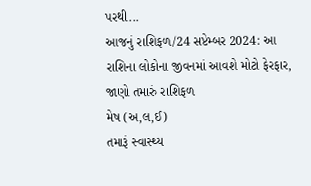પરથી...
આજનું રાશિફળ/24 સપ્ટેમ્બર 2024: આ રાશિના લોકોના જીવનમાં આવશે મોટો ફેરફાર, જાણો તમારું રાશિફળ
મેષ (અ,લ,ઈ)
તમારૂં સ્વાસ્થ્ય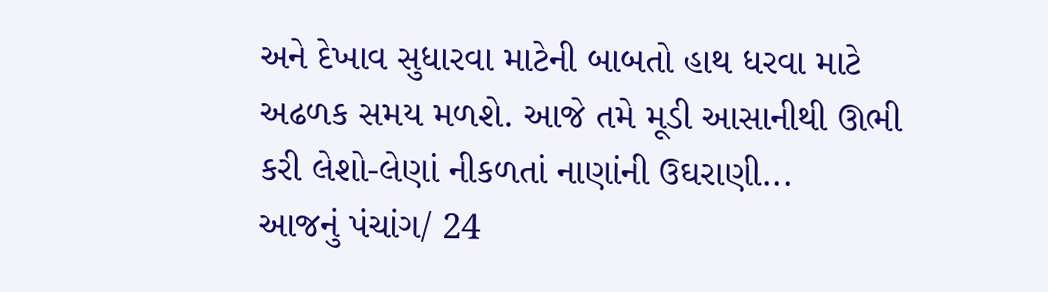અને દેખાવ સુધારવા માટેની બાબતો હાથ ધરવા માટે અઢળક સમય મળશે. આજે તમે મૂડી આસાનીથી ઊભી કરી લેશો-લેણાં નીકળતાં નાણાંની ઉઘરાણી...
આજનું પંચાંગ/ 24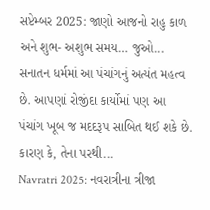સપ્ટેમ્બર 2025: જાણો આજનો રાહુ કાળ અને શુભ- અશુભ સમય… જુઓ...
સનાતન ધર્મમાં આ પંચાંગનું અત્યંત મહત્વ છે. આપણાં રોજીંદા કાર્યોમાં પણ આ પંચાંગ ખૂબ જ મદદરૂપ સાબિત થઈ શકે છે. કારણ કે, તેના પરથી...
Navratri 2025: નવરાત્રીના ત્રીજા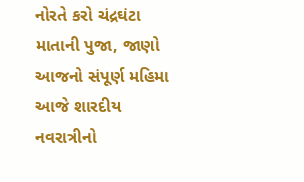નોરતે કરો ચંદ્રઘંટા માતાની પુજા, જાણો આજનો સંપૂર્ણ મહિમા
આજે શારદીય નવરાત્રીનો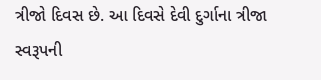ત્રીજો દિવસ છે. આ દિવસે દેવી દુર્ગાના ત્રીજા સ્વરૂપની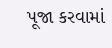પૂજા કરવામાં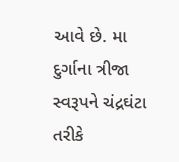આવે છે. મા દુર્ગાના ત્રીજા સ્વરૂપને ચંદ્રઘંટા તરીકે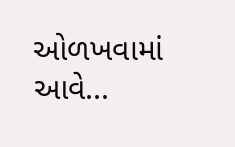ઓળખવામાં આવે...